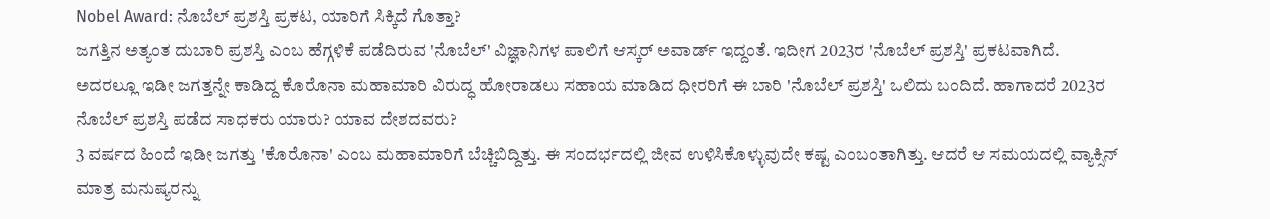Nobel Award: ನೊಬೆಲ್ ಪ್ರಶಸ್ತಿ ಪ್ರಕಟ, ಯಾರಿಗೆ ಸಿಕ್ಕಿದೆ ಗೊತ್ತಾ?
ಜಗತ್ತಿನ ಅತ್ಯಂತ ದುಬಾರಿ ಪ್ರಶಸ್ತಿ ಎಂಬ ಹೆಗ್ಗಳಿಕೆ ಪಡೆದಿರುವ 'ನೊಬೆಲ್' ವಿಜ್ಞಾನಿಗಳ ಪಾಲಿಗೆ ಆಸ್ಕರ್ ಅವಾರ್ಡ್ ಇದ್ದಂತೆ. ಇದೀಗ 2023ರ 'ನೊಬೆಲ್ ಪ್ರಶಸ್ತಿ' ಪ್ರಕಟವಾಗಿದೆ. ಅದರಲ್ಲೂ ಇಡೀ ಜಗತ್ತನ್ನೇ ಕಾಡಿದ್ದ ಕೊರೊನಾ ಮಹಾಮಾರಿ ವಿರುದ್ಧ ಹೋರಾಡಲು ಸಹಾಯ ಮಾಡಿದ ಧೀರರಿಗೆ ಈ ಬಾರಿ 'ನೊಬೆಲ್ ಪ್ರಶಸ್ತಿ' ಒಲಿದು ಬಂದಿದೆ. ಹಾಗಾದರೆ 2023ರ ನೊಬೆಲ್ ಪ್ರಶಸ್ತಿ ಪಡೆದ ಸಾಧಕರು ಯಾರು? ಯಾವ ದೇಶದವರು?
3 ವರ್ಷದ ಹಿಂದೆ ಇಡೀ ಜಗತ್ತು 'ಕೊರೊನಾ' ಎಂಬ ಮಹಾಮಾರಿಗೆ ಬೆಚ್ಚಿಬಿದ್ದಿತ್ತು. ಈ ಸಂದರ್ಭದಲ್ಲಿ ಜೀವ ಉಳಿಸಿಕೊಳ್ಳುವುದೇ ಕಷ್ಟ ಎಂಬಂತಾಗಿತ್ತು. ಆದರೆ ಆ ಸಮಯದಲ್ಲಿ ವ್ಯಾಕ್ಸಿನ್ ಮಾತ್ರ ಮನುಷ್ಯರನ್ನು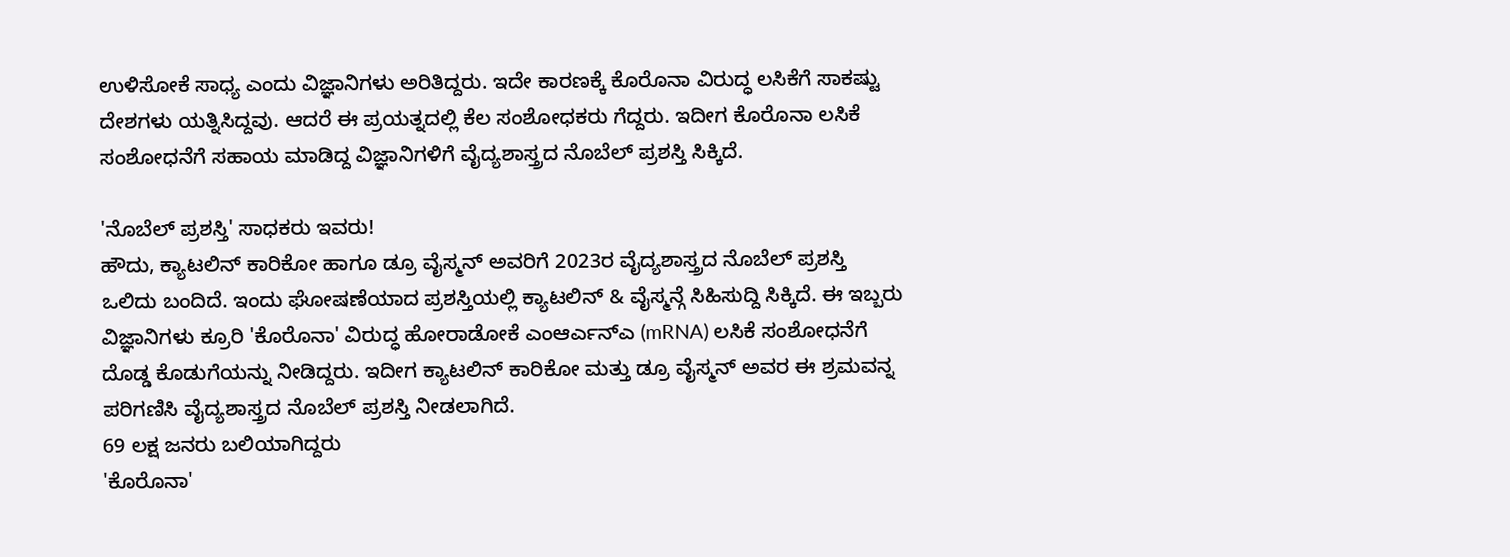ಉಳಿಸೋಕೆ ಸಾಧ್ಯ ಎಂದು ವಿಜ್ಞಾನಿಗಳು ಅರಿತಿದ್ದರು. ಇದೇ ಕಾರಣಕ್ಕೆ ಕೊರೊನಾ ವಿರುದ್ಧ ಲಸಿಕೆಗೆ ಸಾಕಷ್ಟು ದೇಶಗಳು ಯತ್ನಿಸಿದ್ದವು. ಆದರೆ ಈ ಪ್ರಯತ್ನದಲ್ಲಿ ಕೆಲ ಸಂಶೋಧಕರು ಗೆದ್ದರು. ಇದೀಗ ಕೊರೊನಾ ಲಸಿಕೆ ಸಂಶೋಧನೆಗೆ ಸಹಾಯ ಮಾಡಿದ್ದ ವಿಜ್ಞಾನಿಗಳಿಗೆ ವೈದ್ಯಶಾಸ್ತ್ರದ ನೊಬೆಲ್ ಪ್ರಶಸ್ತಿ ಸಿಕ್ಕಿದೆ.

'ನೊಬೆಲ್ ಪ್ರಶಸ್ತಿ' ಸಾಧಕರು ಇವರು!
ಹೌದು, ಕ್ಯಾಟಲಿನ್ ಕಾರಿಕೋ ಹಾಗೂ ಡ್ರೂ ವೈಸ್ಮನ್ ಅವರಿಗೆ 2023ರ ವೈದ್ಯಶಾಸ್ತ್ರದ ನೊಬೆಲ್ ಪ್ರಶಸ್ತಿ ಒಲಿದು ಬಂದಿದೆ. ಇಂದು ಘೋಷಣೆಯಾದ ಪ್ರಶಸ್ತಿಯಲ್ಲಿ ಕ್ಯಾಟಲಿನ್ & ವೈಸ್ಮನ್ಗೆ ಸಿಹಿಸುದ್ದಿ ಸಿಕ್ಕಿದೆ. ಈ ಇಬ್ಬರು ವಿಜ್ಞಾನಿಗಳು ಕ್ರೂರಿ 'ಕೊರೊನಾ' ವಿರುದ್ಧ ಹೋರಾಡೋಕೆ ಎಂಆರ್ಎನ್ಎ (mRNA) ಲಸಿಕೆ ಸಂಶೋಧನೆಗೆ ದೊಡ್ಡ ಕೊಡುಗೆಯನ್ನು ನೀಡಿದ್ದರು. ಇದೀಗ ಕ್ಯಾಟಲಿನ್ ಕಾರಿಕೋ ಮತ್ತು ಡ್ರೂ ವೈಸ್ಮನ್ ಅವರ ಈ ಶ್ರಮವನ್ನ ಪರಿಗಣಿಸಿ ವೈದ್ಯಶಾಸ್ತ್ರದ ನೊಬೆಲ್ ಪ್ರಶಸ್ತಿ ನೀಡಲಾಗಿದೆ.
69 ಲಕ್ಷ ಜನರು ಬಲಿಯಾಗಿದ್ದರು
'ಕೊರೊನಾ'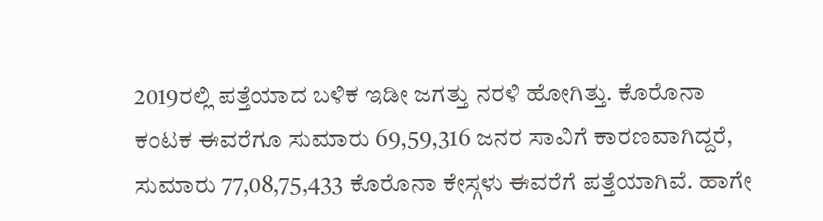2019ರಲ್ಲಿ ಪತ್ತೆಯಾದ ಬಳಿಕ ಇಡೀ ಜಗತ್ತು ನರಳಿ ಹೋಗಿತ್ತು. ಕೊರೊನಾ ಕಂಟಕ ಈವರೆಗೂ ಸುಮಾರು 69,59,316 ಜನರ ಸಾವಿಗೆ ಕಾರಣವಾಗಿದ್ದರೆ, ಸುಮಾರು 77,08,75,433 ಕೊರೊನಾ ಕೇಸ್ಗಳು ಈವರೆಗೆ ಪತ್ತೆಯಾಗಿವೆ. ಹಾಗೇ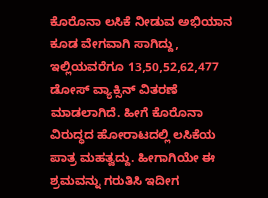ಕೊರೊನಾ ಲಸಿಕೆ ನೀಡುವ ಅಭಿಯಾನ ಕೂಡ ವೇಗವಾಗಿ ಸಾಗಿದ್ದು, ಇಲ್ಲಿಯವರೆಗೂ 13,50,52,62,477 ಡೋಸ್ ವ್ಯಾಕ್ಸಿನ್ ವಿತರಣೆ ಮಾಡಲಾಗಿದೆ. ಹೀಗೆ ಕೊರೊನಾ ವಿರುದ್ಧದ ಹೋರಾಟದಲ್ಲಿ ಲಸಿಕೆಯ ಪಾತ್ರ ಮಹತ್ವದ್ದು. ಹೀಗಾಗಿಯೇ ಈ ಶ್ರಮವನ್ನು ಗರುತಿಸಿ ಇದೀಗ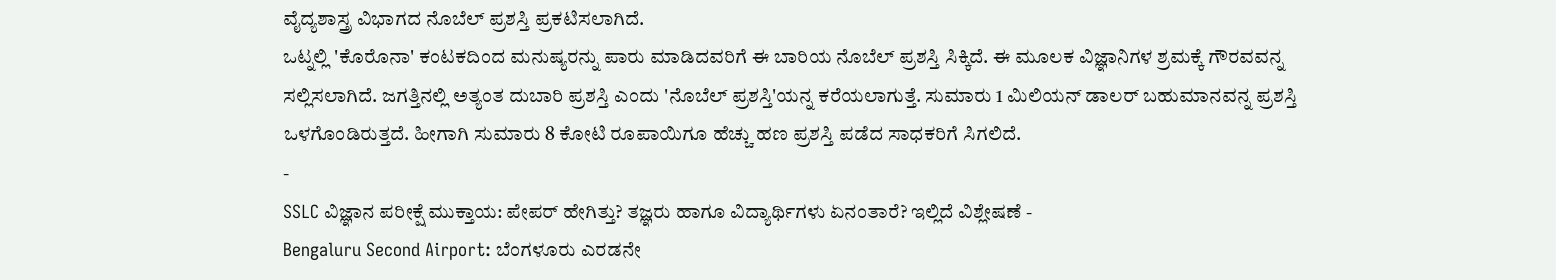ವೈದ್ಯಶಾಸ್ತ್ರ ವಿಭಾಗದ ನೊಬೆಲ್ ಪ್ರಶಸ್ತಿ ಪ್ರಕಟಿಸಲಾಗಿದೆ.
ಒಟ್ನಲ್ಲಿ 'ಕೊರೊನಾ' ಕಂಟಕದಿಂದ ಮನುಷ್ಯರನ್ನು ಪಾರು ಮಾಡಿದವರಿಗೆ ಈ ಬಾರಿಯ ನೊಬೆಲ್ ಪ್ರಶಸ್ತಿ ಸಿಕ್ಕಿದೆ. ಈ ಮೂಲಕ ವಿಜ್ಞಾನಿಗಳ ಶ್ರಮಕ್ಕೆ ಗೌರವವನ್ನ ಸಲ್ಲಿಸಲಾಗಿದೆ. ಜಗತ್ತಿನಲ್ಲಿ ಅತ್ಯಂತ ದುಬಾರಿ ಪ್ರಶಸ್ತಿ ಎಂದು 'ನೊಬೆಲ್ ಪ್ರಶಸ್ತಿ'ಯನ್ನ ಕರೆಯಲಾಗುತ್ತೆ. ಸುಮಾರು 1 ಮಿಲಿಯನ್ ಡಾಲರ್ ಬಹುಮಾನವನ್ನ ಪ್ರಶಸ್ತಿ ಒಳಗೊಂಡಿರುತ್ತದೆ. ಹೀಗಾಗಿ ಸುಮಾರು 8 ಕೋಟಿ ರೂಪಾಯಿಗೂ ಹೆಚ್ಚು ಹಣ ಪ್ರಶಸ್ತಿ ಪಡೆದ ಸಾಧಕರಿಗೆ ಸಿಗಲಿದೆ.
-
SSLC ವಿಜ್ಞಾನ ಪರೀಕ್ಷೆ ಮುಕ್ತಾಯ: ಪೇಪರ್ ಹೇಗಿತ್ತು? ತಜ್ಞರು ಹಾಗೂ ವಿದ್ಯಾರ್ಥಿಗಳು ಏನಂತಾರೆ? ಇಲ್ಲಿದೆ ವಿಶ್ಲೇಷಣೆ -
Bengaluru Second Airport: ಬೆಂಗಳೂರು ಎರಡನೇ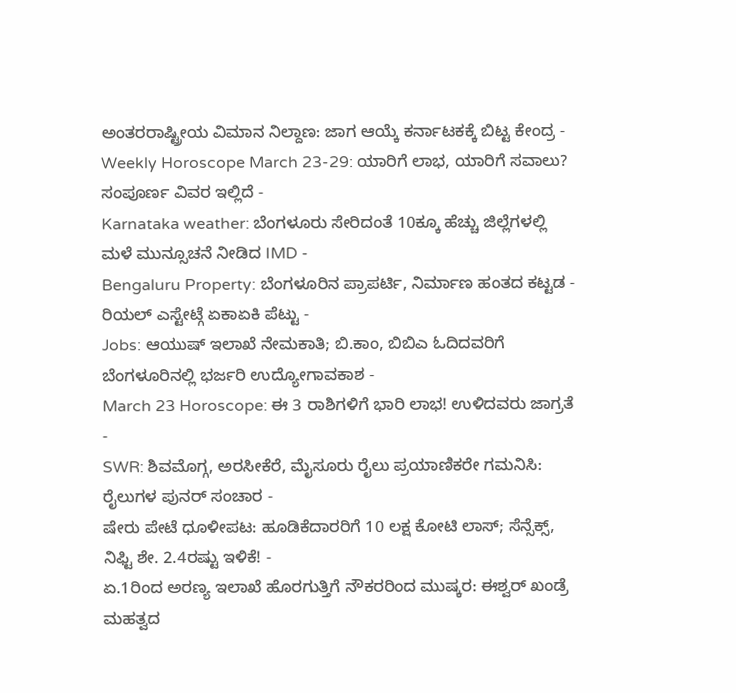ಅಂತರರಾಷ್ಟ್ರೀಯ ವಿಮಾನ ನಿಲ್ದಾಣ: ಜಾಗ ಆಯ್ಕೆ ಕರ್ನಾಟಕಕ್ಕೆ ಬಿಟ್ಟ ಕೇಂದ್ರ -
Weekly Horoscope March 23-29: ಯಾರಿಗೆ ಲಾಭ, ಯಾರಿಗೆ ಸವಾಲು? ಸಂಪೂರ್ಣ ವಿವರ ಇಲ್ಲಿದೆ -
Karnataka weather: ಬೆಂಗಳೂರು ಸೇರಿದಂತೆ 10ಕ್ಕೂ ಹೆಚ್ಚು ಜಿಲ್ಲೆಗಳಲ್ಲಿ ಮಳೆ ಮುನ್ಸೂಚನೆ ನೀಡಿದ IMD -
Bengaluru Property: ಬೆಂಗಳೂರಿನ ಪ್ರಾಪರ್ಟಿ, ನಿರ್ಮಾಣ ಹಂತದ ಕಟ್ಟಡ - ರಿಯಲ್ ಎಸ್ಟೇಟ್ಗೆ ಏಕಾಏಕಿ ಪೆಟ್ಟು -
Jobs: ಆಯುಷ್ ಇಲಾಖೆ ನೇಮಕಾತಿ; ಬಿ.ಕಾಂ, ಬಿಬಿಎ ಓದಿದವರಿಗೆ ಬೆಂಗಳೂರಿನಲ್ಲಿ ಭರ್ಜರಿ ಉದ್ಯೋಗಾವಕಾಶ -
March 23 Horoscope: ಈ 3 ರಾಶಿಗಳಿಗೆ ಭಾರಿ ಲಾಭ! ಉಳಿದವರು ಜಾಗ್ರತೆ -
SWR: ಶಿವಮೊಗ್ಗ, ಅರಸೀಕೆರೆ, ಮೈಸೂರು ರೈಲು ಪ್ರಯಾಣಿಕರೇ ಗಮನಿಸಿ: ರೈಲುಗಳ ಪುನರ್ ಸಂಚಾರ -
ಷೇರು ಪೇಟೆ ಧೂಳೀಪಟ: ಹೂಡಿಕೆದಾರರಿಗೆ 10 ಲಕ್ಷ ಕೋಟಿ ಲಾಸ್; ಸೆನ್ಸೆಕ್ಸ್, ನಿಫ್ಟಿ ಶೇ. 2.4ರಷ್ಟು ಇಳಿಕೆ! -
ಏ.1ರಿಂದ ಅರಣ್ಯ ಇಲಾಖೆ ಹೊರಗುತ್ತಿಗೆ ನೌಕರರಿಂದ ಮುಷ್ಕರ: ಈಶ್ವರ್ ಖಂಡ್ರೆ ಮಹತ್ವದ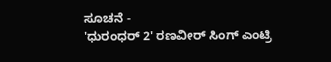ಸೂಚನೆ -
'ಧುರಂಧರ್ 2' ರಣವೀರ್ ಸಿಂಗ್ ಎಂಟ್ರಿ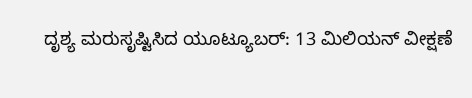ದೃಶ್ಯ ಮರುಸೃಷ್ಟಿಸಿದ ಯೂಟ್ಯೂಬರ್: 13 ಮಿಲಿಯನ್ ವೀಕ್ಷಣೆ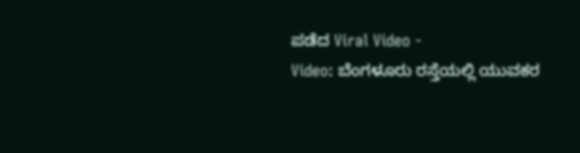ಪಡೆದ Viral Video -
Video: ಬೆಂಗಳೂರು ರಸ್ತೆಯಲ್ಲಿ ಯುವಕರ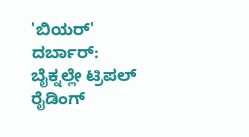'ಬಿಯರ್' ದರ್ಬಾರ್: ಬೈಕ್ನಲ್ಲೇ ಟ್ರಿಪಲ್ ರೈಡಿಂಗ್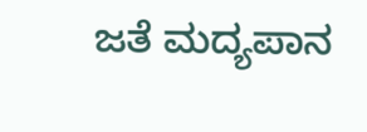ಜತೆ ಮದ್ಯಪಾನ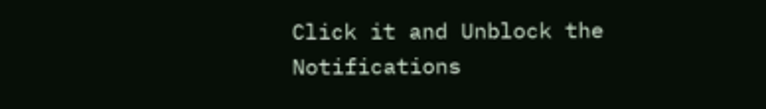Click it and Unblock the Notifications